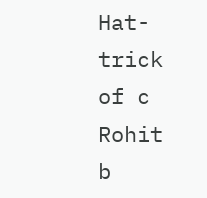Hat-trick of c Rohit b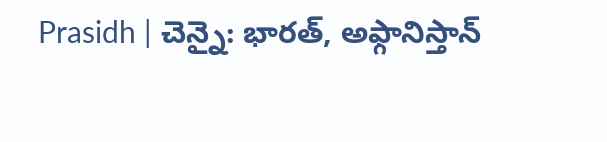Prasidh | చెన్నై: భారత్, అఫ్గానిస్తాన్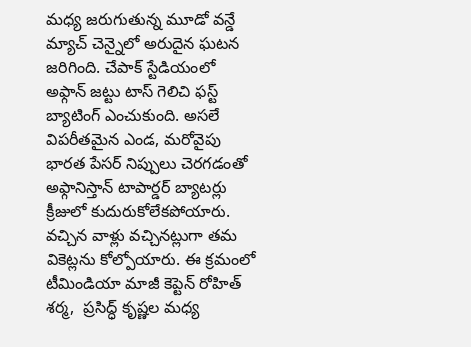మధ్య జరుగుతున్న మూడో వన్డే మ్యాచ్ చెన్నైలో అరుదైన ఘటన జరిగింది. చేపాక్ స్టేడియంలో అఫ్గాన్ జట్టు టాస్ గెలిచి ఫస్ట్ బ్యాటింగ్ ఎంచుకుంది. అసలే విపరీతమైన ఎండ, మరోవైపు భారత పేసర్ నిప్పులు చెరగడంతో అఫ్గానిస్తాన్ టాపార్డర్ బ్యాటర్లు క్రీజులో కుదురుకోలేకపోయారు. వచ్చిన వాళ్లు వచ్చినట్లుగా తమ వికెట్లను కోల్పోయారు. ఈ క్రమంలో టీమిండియా మాజీ కెప్టెన్ రోహిత్ శర్మ,  ప్రసిద్ధ్ కృష్ణల మధ్య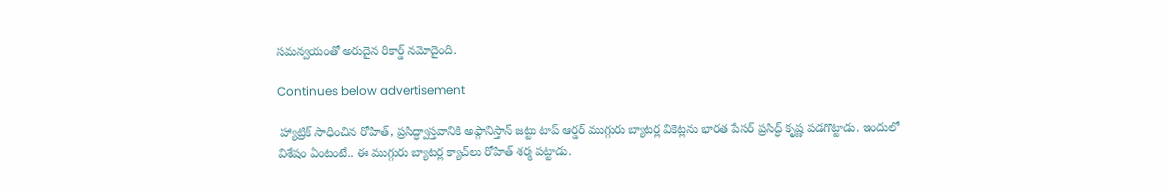సమన్వయంతో అరుదైన రికార్డ్ నమోదైంది.

Continues below advertisement

 హ్యాట్రిక్ సాధించిన రోహిత్, ప్రసిద్ధ్వాస్తవానికి అఫ్గానిస్తాన్ జట్టు టాప్ ఆర్డర్ ముగ్గురు బ్యాటర్ల వికెట్లను భారత పేసర్ ప్రసిద్ధ్ కృష్ణ పడగొట్టాడు. ఇందులో విశేషం ఏంటంటే.. ఈ ముగ్గురు బ్యాటర్ల క్యాచ్‌లు రోహిత్ శర్మ పట్టాడు.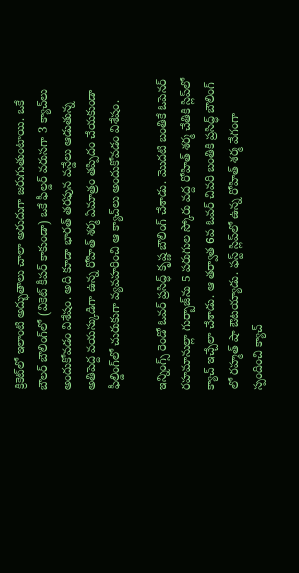క్రికెట్‌లో ఇలాంటి అద్భుతాలు చాలా అరుదుగా జరుగుతుంటాయి. ఒకే బౌలర్ బౌలింగ్‌లో (వికెట్ కీపర్ కాకుండా) ఒకే ఫీల్డర్ వరుసగా 3 క్యాచ్‌లు అందుకోవడం విశేషం. అది కూడా భారత్ తరఫున వన్డేలు ఆడుతున్న అతిపెద్ద వయస్కుడిగా ఉన్న రోహిత్ శర్మ ఏమాత్రం తప్పిదం చేయకుండా ఫీల్డింగ్‌లో చురుకుగా వ్యవహరించి ఆ క్యాచ్‌లు అందుకోవడం విశేషం.

ఇన్నింగ్స్ రెండో ఓవర్ ప్రసిద్ధ్ కృష్ణ బౌలింగ్ చేశాడు. మొదటి బంతికే ఓపెనర్ రహమానుల్లా గుర్బాజ్‌ను 5 పరుగుల స్కోరు వద్ద రోహిత్ శర్మ చేతికి స్లిప్‌లో క్యాచ్ ఇచ్చేలా చేశాడు. ఆ తర్వాత 6వ ఓవర్ చివరి బంతికి ప్రసిద్ధ్ బౌలింగ్ లో రహ్మత్ షా ఔటయ్యాడు. ఫస్ట్ స్లిప్‌లో ఉన్న రోహిత్ శర్మ వేగంగా స్పందించి క్యాచ్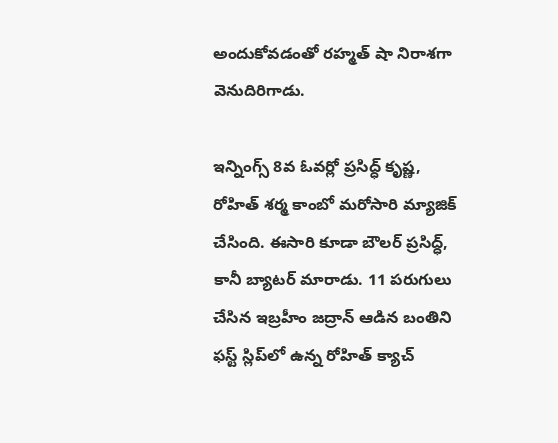అందుకోవడంతో రహ్మత్ షా నిరాశగా వెనుదిరిగాడు.

ఇన్నింగ్స్ 8వ ఓవర్లో ప్రసిద్ధ్ కృష్ణ, రోహిత్ శర్మ కాంబో మరోసారి మ్యాజిక్ చేసింది. ఈసారి కూడా బౌలర్ ప్రసిద్ధ్, కానీ బ్యాటర్ మారాడు. 11 పరుగులు చేసిన ఇబ్రహీం జద్రాన్‌ ఆడిన బంతిని ఫస్ట్ స్లిప్‌లో ఉన్న రోహిత్ క్యాచ్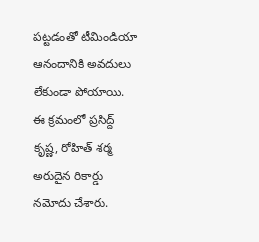పట్టడంతో టీమిండియా ఆనందానికి అవదులు లేకుండా పోయాయి. ఈ క్రమంలో ప్రసిద్ద్ కృష్ణ, రోహిత్ శర్మ అరుదైన రికార్డు నమోదు చేశారు.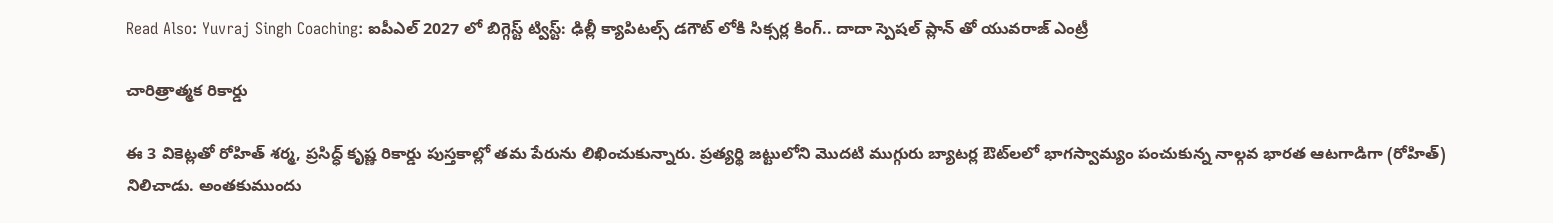Read Also: Yuvraj Singh Coaching: ఐపీఎల్ 2027 లో బిగ్గెస్ట్ ట్విస్ట్: ఢిల్లీ క్యాపిటల్స్ డగౌట్ లోకి సిక్సర్ల కింగ్.. దాదా స్పెషల్ ప్లాన్ తో యువరాజ్ ఎంట్రీ

చారిత్రాత్మక రికార్డు

ఈ 3 వికెట్లతో రోహిత్ శర్మ, ప్రసిద్ధ్ కృష్ణ రికార్డు పుస్తకాల్లో తమ పేరును లిఖించుకున్నారు. ప్రత్యర్థి జట్టులోని మొదటి ముగ్గురు బ్యాటర్ల ఔట్‌లలో భాగస్వామ్యం పంచుకున్న నాల్గవ భారత ఆటగాడిగా (రోహిత్) నిలిచాడు. అంతకుముందు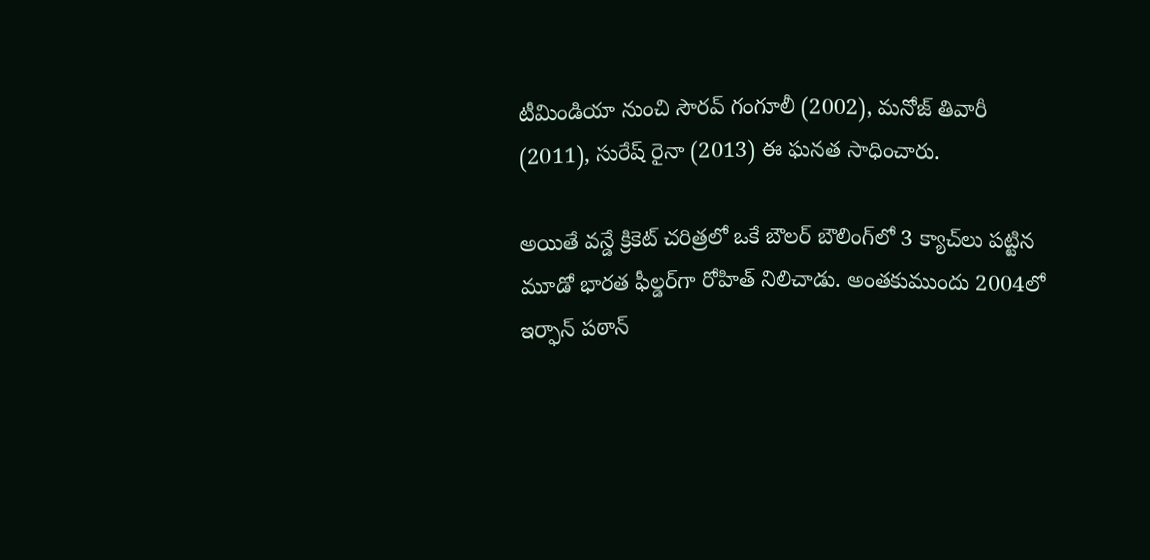టీమిండియా నుంచి సౌరవ్ గంగూలీ (2002), మనోజ్ తివారీ (2011), సురేష్ రైనా (2013) ఈ ఘనత సాధించారు.

అయితే వన్డే క్రికెట్ చరిత్రలో ఒకే బౌలర్ బౌలింగ్‌లో 3 క్యాచ్‌లు పట్టిన మూడో భారత ఫీల్డర్‌గా రోహిత్ నిలిచాడు. అంతకుముందు 2004లో ఇర్ఫాన్ పఠాన్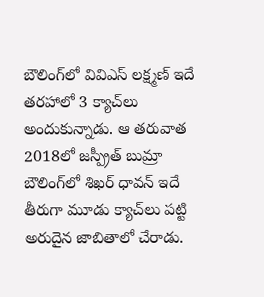బౌలింగ్‌లో వివిఎస్ లక్ష్మణ్ ఇదే తరహాలో 3 క్యాచ్‌లు అందుకున్నాడు. ఆ తరువాత 2018లో జస్ప్రీత్ బుమ్రా బౌలింగ్‌లో శిఖర్ ధావన్ ఇదే తీరుగా మూడు క్యాచ్‌లు పట్టి అరుదైన జాబితాలో చేరాడు.